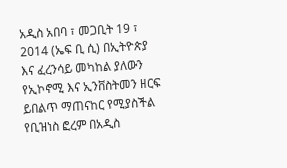አዲስ አበባ ፣ መጋቢት 19 ፣ 2014 (ኤፍ ቢ ሲ) በኢትዮጵያ እና ፈረንሳይ መካከል ያለውን የኢኮኖሚ እና ኢንቨስትመን ዘርፍ ይበልጥ ማጠናከር የሚያስችል የቢዝነስ ፎረም በአዲስ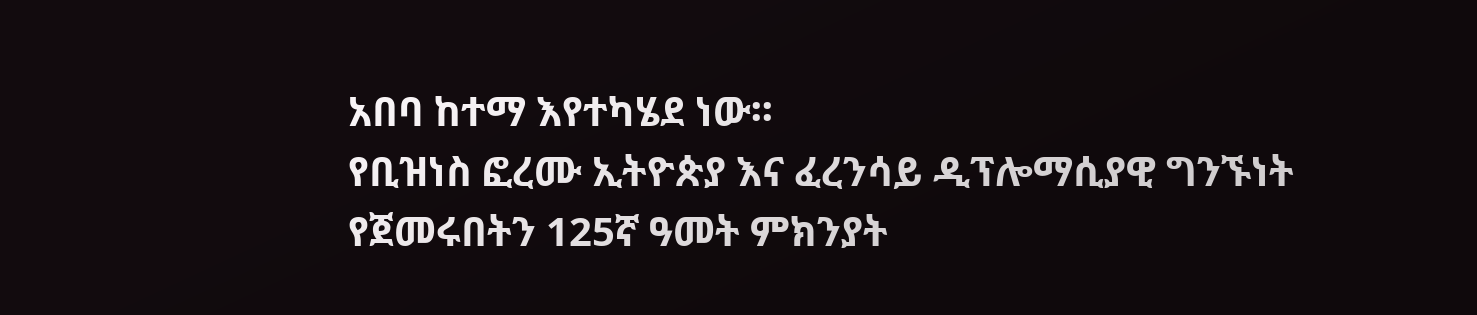አበባ ከተማ እየተካሄደ ነው፡፡
የቢዝነስ ፎረሙ ኢትዮጵያ እና ፈረንሳይ ዲፕሎማሲያዊ ግንኙነት የጀመሩበትን 125ኛ ዓመት ምክንያት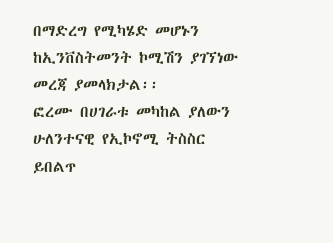በማድረግ የሚካሄድ መሆኑን ከኢንቨስትመንት ኮሚሽን ያገኘነው መረጃ ያመላክታል፡፡
ፎረሙ በሀገራቱ መካከል ያለውን ሁለንተናዊ የኢኮኖሚ ትስስር ይበልጥ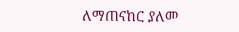ለማጠናከር ያለመ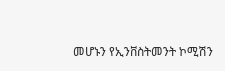መሆኑን የኢንቨስትመንት ኮሚሽን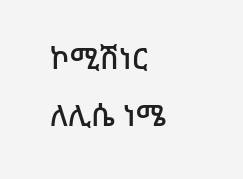ኮሚሽነር ለሊሴ ነሜ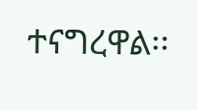ተናግረዋል፡፡